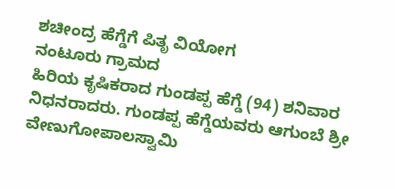ಶಚೀಂದ್ರ ಹೆಗ್ಡೆಗೆ ಪಿತೃ ವಿಯೋಗ
ನಂಟೂರು ಗ್ರಾಮದ
ಹಿರಿಯ ಕೃಷಿಕರಾದ ಗುಂಡಪ್ಪ ಹೆಗ್ಡೆ (94) ಶನಿವಾರ ನಿಧನರಾದರು. ಗುಂಡಪ್ಪ ಹೆಗ್ಡೆಯವರು ಆಗುಂಬೆ ಶ್ರೀ ವೇಣುಗೋಪಾಲಸ್ವಾಮಿ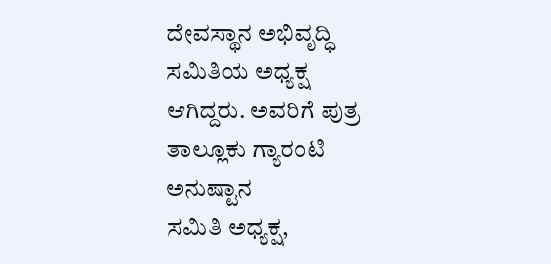ದೇವಸ್ಥಾನ ಅಭಿವೃದ್ಧಿ ಸಮಿತಿಯ ಅಧ್ಯಕ್ಷ ಆಗಿದ್ದರು. ಅವರಿಗೆ ಪುತ್ರ ತಾಲ್ಲೂಕು ಗ್ಯಾರಂಟಿ ಅನುಷ್ಟಾನ
ಸಮಿತಿ ಅಧ್ಯಕ್ಷ,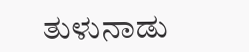ತುಳುನಾಡು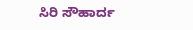ಸಿರಿ ಸೌಹಾರ್ದ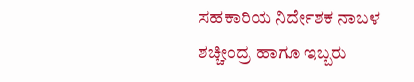ಸಹಕಾರಿಯ ನಿರ್ದೇಶಕ ನಾಬಳ ಶಚ್ಚೀಂದ್ರ ಹಾಗೂ ಇಬ್ಬರು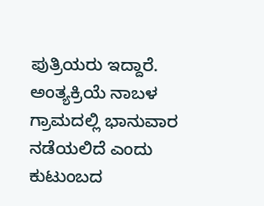ಪುತ್ರಿಯರು ಇದ್ದಾರೆ. ಅಂತ್ಯಕ್ರಿಯೆ ನಾಬಳ ಗ್ರಾಮದಲ್ಲಿ ಭಾನುವಾರ ನಡೆಯಲಿದೆ ಎಂದು ಕುಟುಂಬದ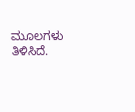ಮೂಲಗಳು
ತಿಳಿಸಿದೆ.